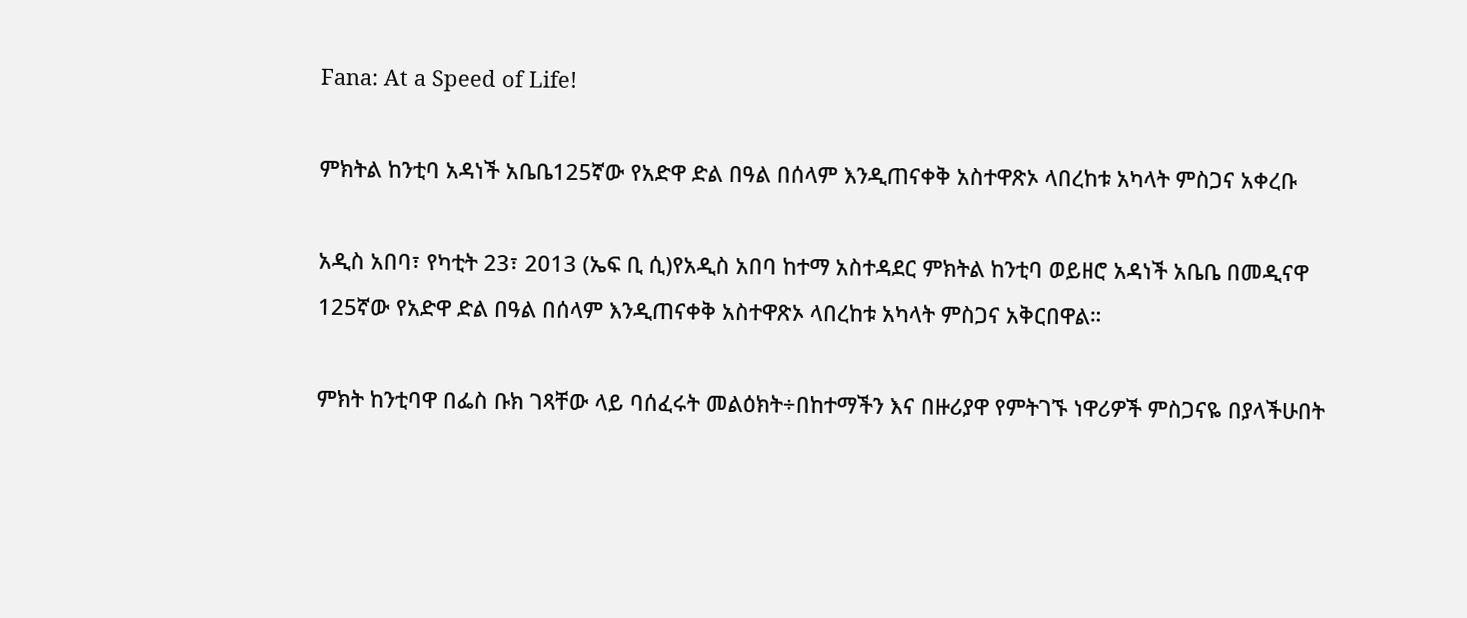Fana: At a Speed of Life!

ምክትል ከንቲባ አዳነች አቤቤ125ኛው የአድዋ ድል በዓል በሰላም እንዲጠናቀቅ አስተዋጽኦ ላበረከቱ አካላት ምስጋና አቀረቡ

አዲስ አበባ፣ የካቲት 23፣ 2013 (ኤፍ ቢ ሲ)የአዲስ አበባ ከተማ አስተዳደር ምክትል ከንቲባ ወይዘሮ አዳነች አቤቤ በመዲናዋ 125ኛው የአድዋ ድል በዓል በሰላም እንዲጠናቀቅ አስተዋጽኦ ላበረከቱ አካላት ምስጋና አቅርበዋል።

ምክት ከንቲባዋ በፌስ ቡክ ገጻቸው ላይ ባሰፈሩት መልዕክት÷በከተማችን እና በዙሪያዋ የምትገኙ ነዋሪዎች ምስጋናዬ በያላችሁበት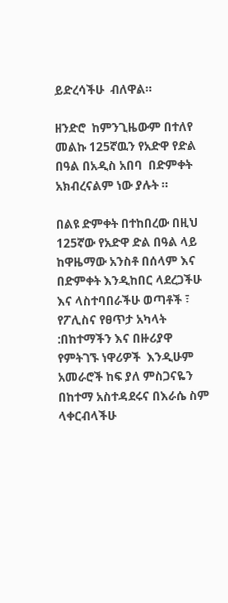ይድረሳችሁ  ብለዋል።

ዘንድሮ  ከምንጊዜውም በተለየ መልኩ 125ኛዉን የአድዋ የድል በዓል በአዲስ አበባ  በድምቀት አክብረናልም ነው ያሉት ።

በልዩ ድምቀት በተከበረው በዚህ 125ኛው የአድዋ ድል በዓል ላይ ከዋዜማው አንስቶ በሰላም እና በድምቀት እንዲከበር ላደረጋችሁ እና ላስተባበራችሁ ወጣቶች ፣ የፖሊስና የፀጥታ አካላት :በከተማችን እና በዙሪያዋ የምትገኙ ነዋሪዎች  እንዲሁም አመራሮች ከፍ ያለ ምስጋናዬን በከተማ አስተዳደሩና በእራሴ ስም ላቀርብላችሁ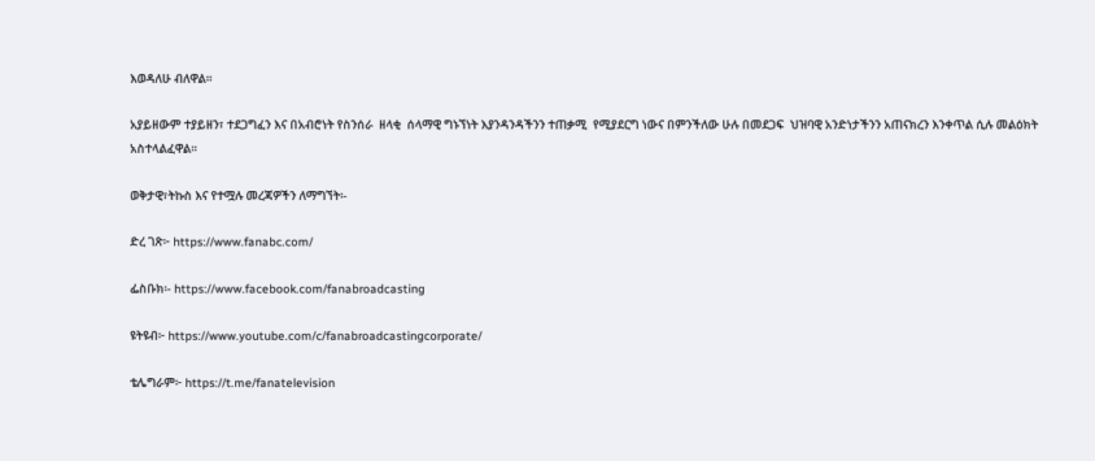እወዳለሁ ብለዋል።

አያይዘውም ተያይዘን፣ ተደጋግፈን እና በአብሮነት የስንሰራ  ዘላቂ  ሰላማዊ ግኑኘነት እያንዳንዳችንን ተጠቃሚ  የሚያደርግ ነውና በምንችለው ሁሉ በመደጋፍ  ህዝባዊ አንድነታችንን አጠናክረን እንቀጥል ሲሉ መልዕክት አስተላልፈዋል።

ወቅታዊ፣ትኩስ እና የተሟሉ መረጃዎችን ለማግኘት፡-

ድረ ገጽ፦ https://www.fanabc.com/

ፌስቡክ፡- https://www.facebook.com/fanabroadcasting

ዩትዩብ፦ https://www.youtube.com/c/fanabroadcastingcorporate/

ቴሌግራም፦ https://t.me/fanatelevision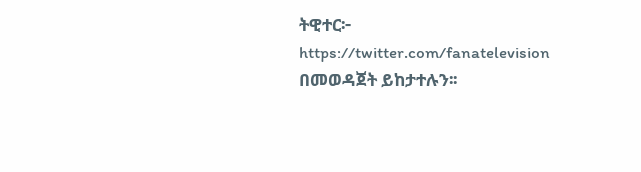ትዊተር፦ https://twitter.com/fanatelevision በመወዳጀት ይከታተሉን፡፡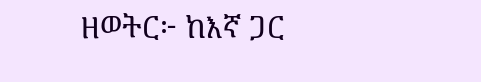ዘወትር፦ ከእኛ ጋር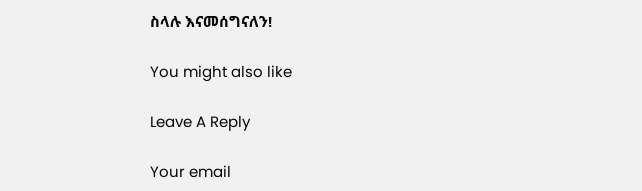ስላሉ እናመሰግናለን!

You might also like

Leave A Reply

Your email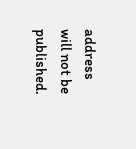address will not be published.